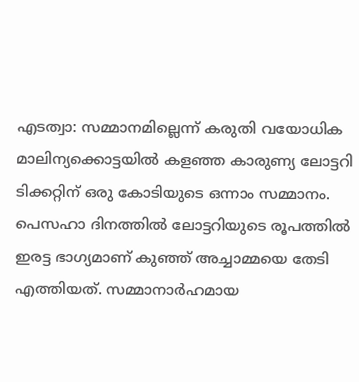എടത്വാ: സമ്മാനമില്ലെന്ന് കരുതി വയോധിക മാലിന്യക്കൊട്ടയില്‍ കളഞ്ഞ കാരുണ്യ ലോട്ടറി ടിക്കറ്റിന് ഒരു കോടിയുടെ ഒന്നാം സമ്മാനം. പെസഹാ ദിനത്തില്‍ ലോട്ടറിയുടെ രൂപത്തില്‍ ഇരട്ട ഭാഗ്യമാണ് കുഞ്ഞ് അച്ചാമ്മയെ തേടി എത്തിയത്. സമ്മാനാര്‍ഹമായ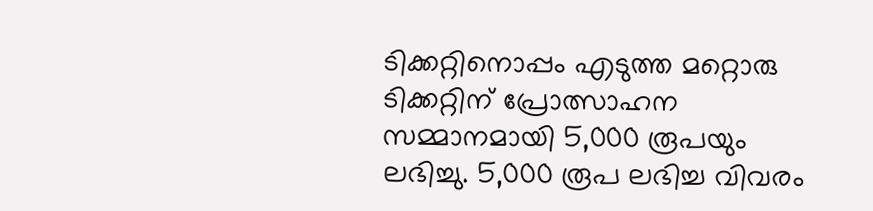ടിക്കറ്റിനൊപ്പം എടുത്ത മറ്റൊരു ടിക്കറ്റിന് പ്രോത്സാഹന സമ്മാനമായി 5,000 രൂപയും ലഭിച്ചു. 5,000 രൂപ ലഭിച്ച വിവരം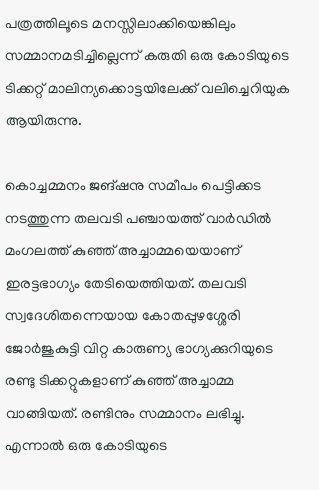പത്രത്തിലൂടെ മനസ്സിലാക്കിയെങ്കിലും സമ്മാനമടിച്ചില്ലെന്ന് കരുതി ഒരു കോടിയുടെ ടിക്കറ്റ് മാലിന്യക്കൊട്ടയിലേക്ക് വലിച്ചെറിയുക ആയിരുന്നു.

കൊച്ചമ്മനം ജങ്ഷനു സമീപം പെട്ടിക്കട നടത്തുന്ന തലവടി പഞ്ചായത്ത് വാര്‍ഡില്‍ മംഗലത്ത് കുഞ്ഞ് അച്ചാമ്മയെയാണ് ഇരട്ടഭാഗ്യം തേടിയെത്തിയത്. തലവടി സ്വദേശിതന്നെയായ കോതപ്പുഴശ്ശേരി ജോര്‍ജുകുട്ടി വിറ്റ കാരുണ്യ ഭാഗ്യക്കുറിയുടെ രണ്ടു ടിക്കറ്റുകളാണ് കുഞ്ഞ് അച്ചാമ്മ വാങ്ങിയത്. രണ്ടിനും സമ്മാനം ലഭിച്ചു. എന്നാല്‍ ഒരു കോടിയുടെ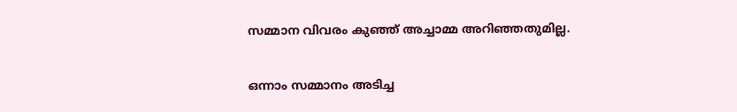സമ്മാന വിവരം കുഞ്ഞ് അച്ചാമ്മ അറിഞ്ഞതുമില്ല.

ഒന്നാം സമ്മാനം അടിച്ച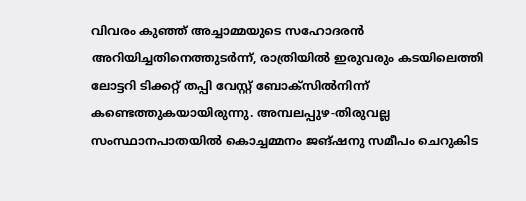വിവരം കുഞ്ഞ് അച്ചാമ്മയുടെ സഹോദരന്‍ അറിയിച്ചതിനെത്തുടര്‍ന്ന്, രാത്രിയില്‍ ഇരുവരും കടയിലെത്തി ലോട്ടറി ടിക്കറ്റ് തപ്പി വേസ്റ്റ് ബോക്‌സില്‍നിന്ന് കണ്ടെത്തുകയായിരുന്നു. അമ്പലപ്പുഴ-തിരുവല്ല സംസ്ഥാനപാതയില്‍ കൊച്ചമ്മനം ജങ്ഷനു സമീപം ചെറുകിട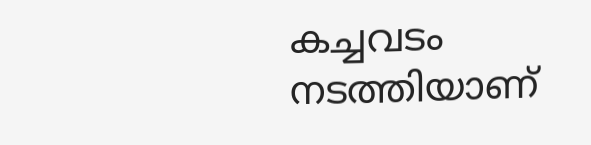കച്ചവടം നടത്തിയാണ്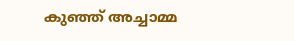കുഞ്ഞ് അച്ചാമ്മ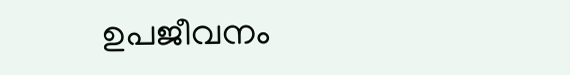ഉപജീവനം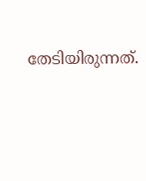തേടിയിരുന്നത്.